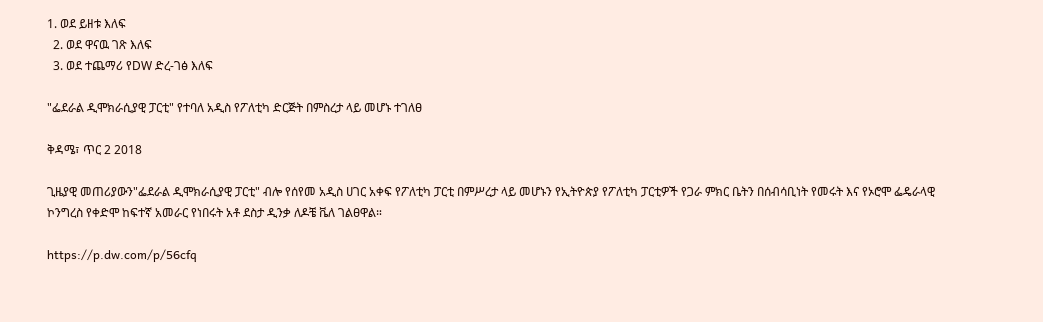1. ወደ ይዘቱ እለፍ
  2. ወደ ዋናዉ ገጽ እለፍ
  3. ወደ ተጨማሪ የDW ድረ-ገፅ እለፍ

"ፌደራል ዲሞክራሲያዊ ፓርቲ" የተባለ አዲስ የፖለቲካ ድርጅት በምስረታ ላይ መሆኑ ተገለፀ

ቅዳሜ፣ ጥር 2 2018

ጊዜያዊ መጠሪያውን"ፌደራል ዲሞክራሲያዊ ፓርቲ" ብሎ የሰየመ አዲስ ሀገር አቀፍ የፖለቲካ ፓርቲ በምሥረታ ላይ መሆኑን የኢትዮጵያ የፖለቲካ ፓርቲዎች የጋራ ምክር ቤትን በሰብሳቢነት የመሩት እና የኦሮሞ ፌዴራላዊ ኮንግረስ የቀድሞ ከፍተኛ አመራር የነበሩት አቶ ደስታ ዲንቃ ለዶቼ ቬለ ገልፀዋል።

https://p.dw.com/p/56cfq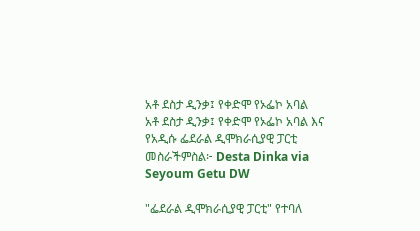አቶ ደስታ ዲንቃ፤ የቀድሞ የኦፌኮ አባል
አቶ ደስታ ዲንቃ፤ የቀድሞ የኦፌኮ አባል እና የአዲሱ ፌደራል ዲሞክራሲያዊ ፓርቲ መስራችምስል፦ Desta Dinka via Seyoum Getu DW

"ፌደራል ዲሞክራሲያዊ ፓርቲ" የተባለ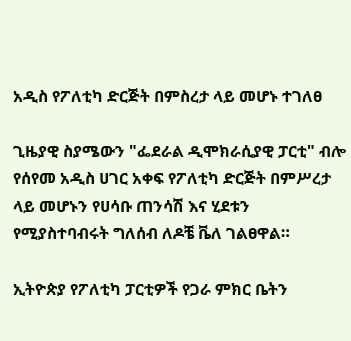አዲስ የፖለቲካ ድርጅት በምስረታ ላይ መሆኑ ተገለፀ

ጊዜያዊ ስያሜውን "ፌደራል ዲሞክራሲያዊ ፓርቲ" ብሎ የሰየመ አዲስ ሀገር አቀፍ የፖለቲካ ድርጅት በምሥረታ ላይ መሆኑን የሀሳቡ ጠንሳሽ እና ሂደቱን የሚያስተባብሩት ግለሰብ ለዶቼ ቬለ ገልፀዋል።

ኢትዮጵያ የፖለቲካ ፓርቲዎች የጋራ ምክር ቤትን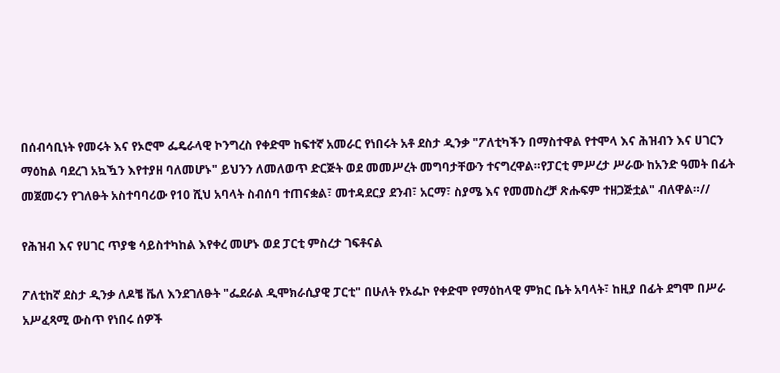በሰብሳቢነት የመሩት እና የኦሮሞ ፌዴራላዊ ኮንግረስ የቀድሞ ከፍተኛ አመራር የነበሩት አቶ ደስታ ዲንቃ "ፖለቲካችን በማስተዋል የተሞላ እና ሕዝብን እና ሀገርን ማዕከል ባደረገ አኳዃን እየተያዘ ባለመሆኑ" ይህንን ለመለወጥ ድርጅት ወደ መመሥረት መግባታቸውን ተናግረዋል።የፓርቲ ምሥረታ ሥራው ከአንድ ዓመት በፊት መጀመሩን የገለፁት አስተባባሪው የ10 ሺህ አባላት ስብሰባ ተጠናቋል፣ መተዳደርያ ደንብ፣ አርማ፣ ስያሜ እና የመመስረቻ ጽሑፍም ተዘጋጅቷል" ብለዋል።//

የሕዝብ እና የሀገር ጥያቄ ሳይስተካከል እየቀረ መሆኑ ወደ ፓርቲ ምስረታ ገፍቶናል

ፖለቲከኛ ደስታ ዲንቃ ለዶቼ ቬለ እንደገለፁት "ፌደራል ዲሞክራሲያዊ ፓርቲ" በሁለት የኦፌኮ የቀድሞ የማዕከላዊ ምክር ቤት አባላት፣ ከዚያ በፊት ደግሞ በሥራ አሥፈጻሚ ውስጥ የነበሩ ሰዎች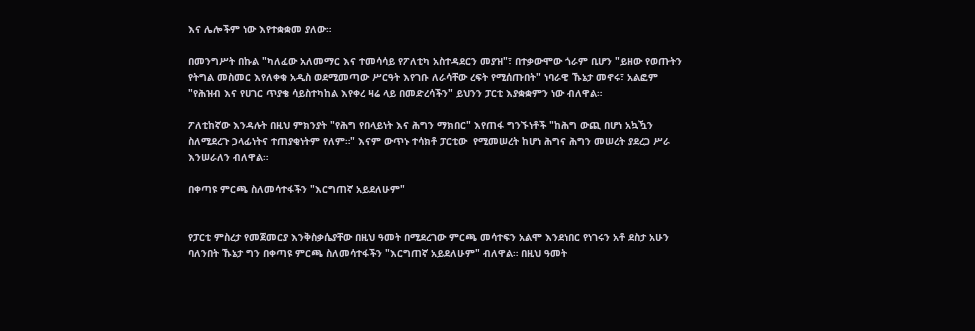እና ሌሎችም ነው እየተቋቋመ ያለው።

በመንግሥት በኩል "ካለፈው አለመማር እና ተመሳሳይ የፖለቲካ አስተዳደርን መያዝ"፣ በተቃውሞው ጎራም ቢሆን "ይዘው የወጡትን የትግል መስመር እየለቀቁ አዲስ ወደሚመጣው ሥርዓት እየገቡ ለራሳቸው ረፍት የሚሰጡበት" ነባራዊ ኹኔታ መኖሩ፣ አልፎም "የሕዝብ እና የሀገር ጥያቄ ሳይስተካከል እየቀረ ዛሬ ላይ በመድረሳችን" ይህንን ፓርቲ እያቋቋምን ነው ብለዋል።

ፖለቲከኛው እንዳሉት በዚህ ምክንያት "የሕግ የበላይነት እና ሕግን ማክበር" እየጠፋ ግንኙነቶች "ከሕግ ውጪ በሆነ አኳዃን ስለሚደረጉ ኃላፊነትና ተጠያቂነትም የለም።" እናም ውጥኑ ተሳክቶ ፓርቲው  የሚመሠረት ከሆነ ሕግና ሕግን መሠረት ያደረጋ ሥራ እንሠራለን ብለዋል።

በቀጣዩ ምርጫ ስለመሳተፋችን "እርግጠኛ አይደለሁም"


የፓርቲ ምስረታ የመጀመርያ እንቅስቃሴያቸው በዚህ ዓመት በሚደረገው ምርጫ መሳተፍን አልሞ እንደነበር የነገሩን አቶ ደስታ አሁን ባለንበት ኹኔታ ግን በቀጣዩ ምርጫ ስለመሳተፋችን "እርግጠኛ አይደለሁም" ብለዋል። በዚህ ዓመት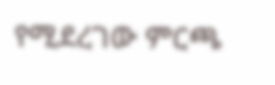የሚደረገው ምርጫ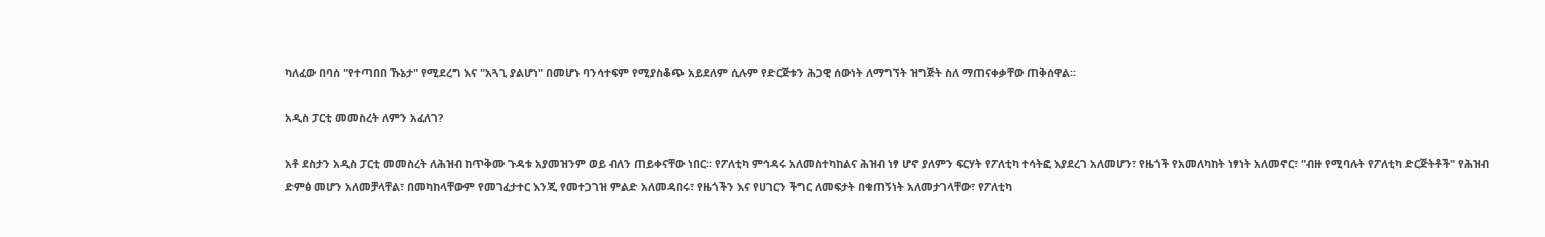ካለፈው በባሰ "የተጣበበ ኹኔታ" የሚደረግ እና "አጓጊ ያልሆነ" በመሆኑ ባንሳተፍም የሚያስቆጭ አይደለም ሲሉም የድርጅቱን ሕጋዊ ሰውነት ለማግኘት ዝግጅት ስለ ማጠናቀቃቸው ጠቅሰዋል።

አዲስ ፓርቲ መመስረት ለምን አፈለገ?

አቶ ደስታን አዲስ ፓርቲ መመስረት ለሕዝብ ከጥቅሙ ጉዳቱ አያመዝንም ወይ ብለን ጠይቀናቸው ነበር። የፖለቲካ ምኅዳሩ አለመስተካከልና ሕዝብ ነፃ ሆኖ ያለምን ፍርሃት የፖለቲካ ተሳትፎ እያደረገ አለመሆን፣ የዜጎች የአመለካከት ነፃነት አለመኖር፣ "ብዙ የሚባሉት የፖለቲካ ድርጅትቶች" የሕዝብ ድምፅ መሆን አለመቻላቸል፣ በመካከላቸውም የመገፈታተር እንጂ የመተጋገዝ ምልድ አለመዳበሩ፣ የዜጎችን እና የሀገርን ችግር ለመፍታት በቁጠኝነት አለመታገላቸው፣ የፖለቲካ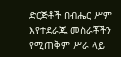ድርጅቶች በብሔር ሥም እየተደራጁ መስራቾችን የሚጠቅም ሥራ ላይ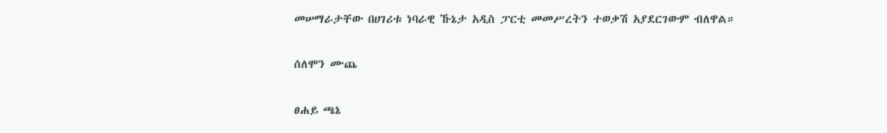መሠማራታቸው በሀገሪቱ ነባራዊ ኹኔታ አዲስ ፓርቲ መመሥረትን ተወቃሽ አያደርገውም ብለዋል።

ሰለሞን ሙጨ

ፀሐይ ጫኔ